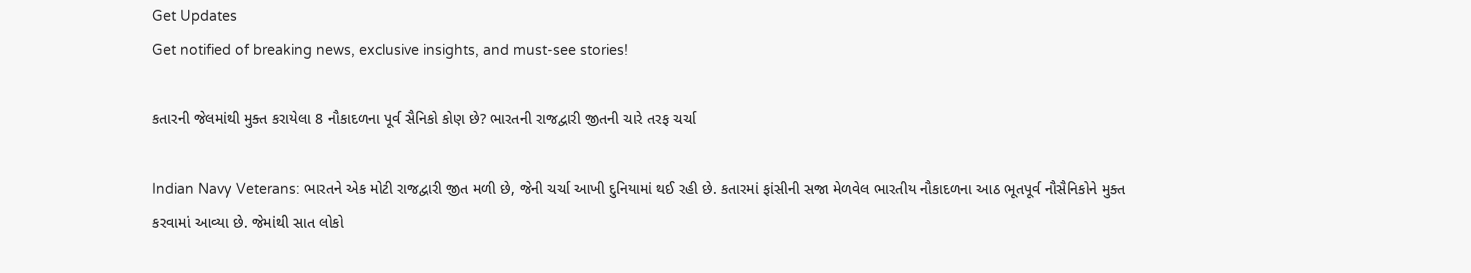Get Updates
Get notified of breaking news, exclusive insights, and must-see stories!

કતારની જેલમાંથી મુક્ત કરાયેલા 8 નૌકાદળના પૂર્વ સૈનિકો કોણ છે? ભારતની રાજદ્વારી જીતની ચારે તરફ ચર્ચા

Indian Navy Veterans: ભારતને એક મોટી રાજદ્વારી જીત મળી છે, જેની ચર્ચા આખી દુનિયામાં થઈ રહી છે. કતારમાં ફાંસીની સજા મેળવેલ ભારતીય નૌકાદળના આઠ ભૂતપૂર્વ નૌસૈનિકોને મુક્ત કરવામાં આવ્યા છે. જેમાંથી સાત લોકો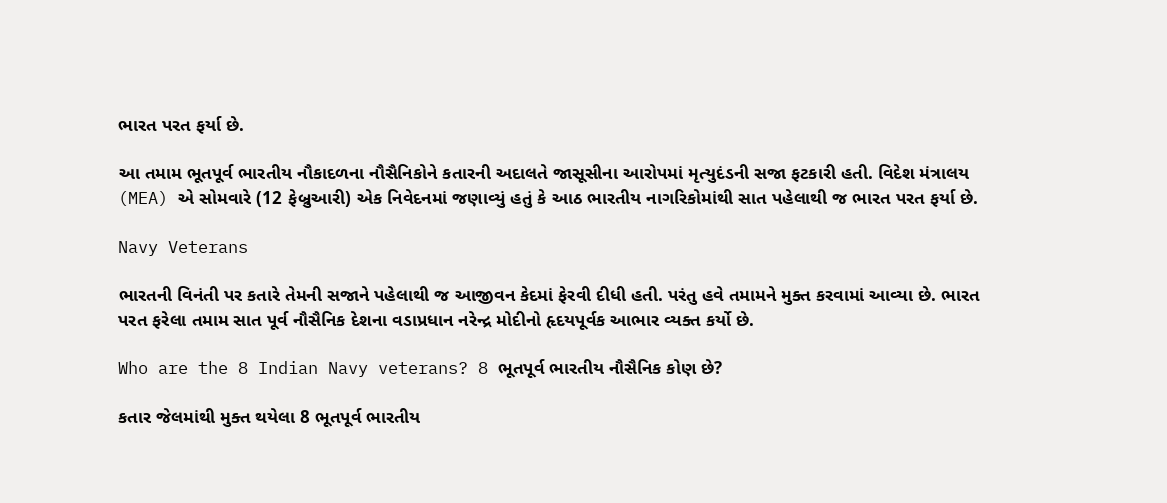ભારત પરત ફર્યા છે.

આ તમામ ભૂતપૂર્વ ભારતીય નૌકાદળના નૌસૈનિકોને કતારની અદાલતે જાસૂસીના આરોપમાં મૃત્યુદંડની સજા ફટકારી હતી. વિદેશ મંત્રાલય (MEA) એ સોમવારે (12 ફેબ્રુઆરી) એક નિવેદનમાં જણાવ્યું હતું કે આઠ ભારતીય નાગરિકોમાંથી સાત પહેલાથી જ ભારત પરત ફર્યા છે.

Navy Veterans

ભારતની વિનંતી પર કતારે તેમની સજાને પહેલાથી જ આજીવન કેદમાં ફેરવી દીધી હતી. પરંતુ હવે તમામને મુક્ત કરવામાં આવ્યા છે. ભારત પરત ફરેલા તમામ સાત પૂર્વ નૌસૈનિક દેશના વડાપ્રધાન નરેન્દ્ર મોદીનો હૃદયપૂર્વક આભાર વ્યક્ત કર્યો છે.

Who are the 8 Indian Navy veterans? 8 ભૂતપૂર્વ ભારતીય નૌસૈનિક કોણ છે?

કતાર જેલમાંથી મુક્ત થયેલા 8 ભૂતપૂર્વ ભારતીય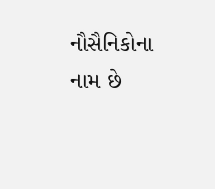નૌસૈનિકોના નામ છે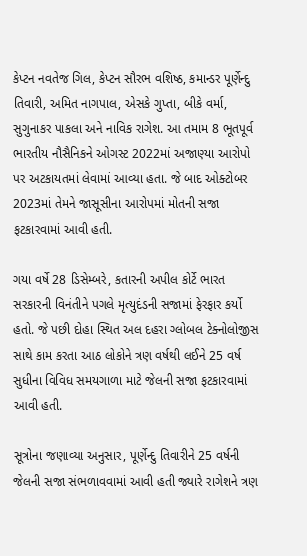કેપ્ટન નવતેજ ગિલ, કેપ્ટન સૌરભ વશિષ્ઠ, કમાન્ડર પૂર્ણેન્દુ તિવારી, અમિત નાગપાલ, એસકે ગુપ્તા, બીકે વર્મા, સુગુનાકર પાકલા અને નાવિક રાગેશ. આ તમામ 8 ભૂતપૂર્વ ભારતીય નૌસૈનિકને ઓગસ્ટ 2022માં અજાણ્યા આરોપો પર અટકાયતમાં લેવામાં આવ્યા હતા. જે બાદ ઓક્ટોબર 2023માં તેમને જાસૂસીના આરોપમાં મોતની સજા ફટકારવામાં આવી હતી.

ગયા વર્ષે 28 ડિસેમ્બરે, કતારની અપીલ કોર્ટે ભારત સરકારની વિનંતીને પગલે મૃત્યુદંડની સજામાં ફેરફાર કર્યો હતો. જે પછી દોહા સ્થિત અલ દહરા ગ્લોબલ ટેક્નોલોજીસ સાથે કામ કરતા આઠ લોકોને ત્રણ વર્ષથી લઈને 25 વર્ષ સુધીના વિવિધ સમયગાળા માટે જેલની સજા ફટકારવામાં આવી હતી.

સૂત્રોના જણાવ્યા અનુસાર, પૂર્ણેન્દુ તિવારીને 25 વર્ષની જેલની સજા સંભળાવવામાં આવી હતી જ્યારે રાગેશને ત્રણ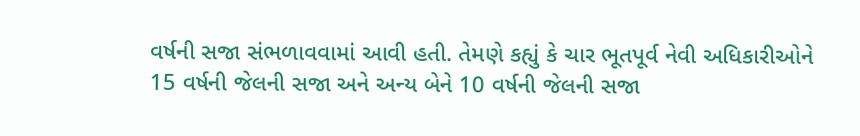વર્ષની સજા સંભળાવવામાં આવી હતી. તેમણે કહ્યું કે ચાર ભૂતપૂર્વ નેવી અધિકારીઓને 15 વર્ષની જેલની સજા અને અન્ય બેને 10 વર્ષની જેલની સજા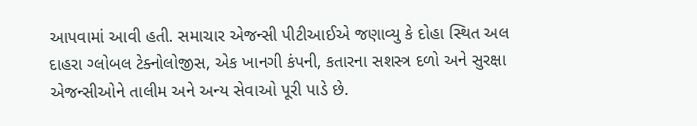આપવામાં આવી હતી. સમાચાર એજન્સી પીટીઆઈએ જણાવ્યુ કે દોહા સ્થિત અલ દાહરા ગ્લોબલ ટેક્નોલોજીસ, એક ખાનગી કંપની, કતારના સશસ્ત્ર દળો અને સુરક્ષા એજન્સીઓને તાલીમ અને અન્ય સેવાઓ પૂરી પાડે છે.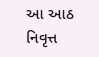આ આઠ નિવૃત્ત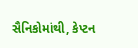સૈનિકોમાંથી, કેપ્ટન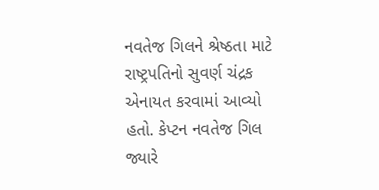નવતેજ ગિલને શ્રેષ્ઠતા માટે રાષ્ટ્રપતિનો સુવર્ણ ચંદ્રક એનાયત કરવામાં આવ્યો હતો. કેપ્ટન નવતેજ ગિલ જ્યારે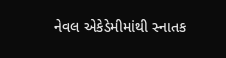નેવલ એકેડેમીમાંથી સ્નાતક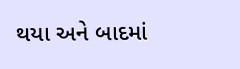થયા અને બાદમાં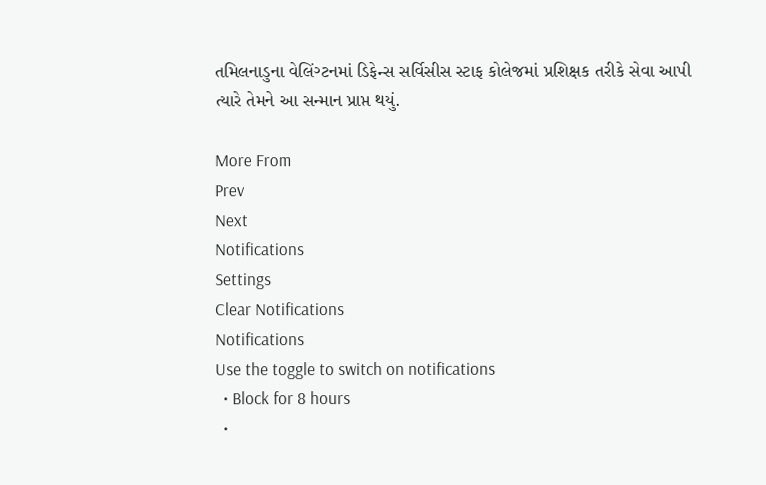તમિલનાડુના વેલિંગ્ટનમાં ડિફેન્સ સર્વિસીસ સ્ટાફ કોલેજમાં પ્રશિક્ષક તરીકે સેવા આપી ત્યારે તેમને આ સન્માન પ્રાપ્ત થયું.

More From
Prev
Next
Notifications
Settings
Clear Notifications
Notifications
Use the toggle to switch on notifications
  • Block for 8 hours
  •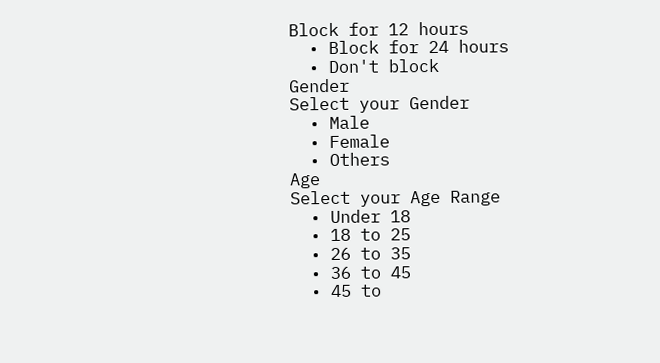Block for 12 hours
  • Block for 24 hours
  • Don't block
Gender
Select your Gender
  • Male
  • Female
  • Others
Age
Select your Age Range
  • Under 18
  • 18 to 25
  • 26 to 35
  • 36 to 45
  • 45 to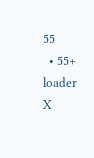55
  • 55+
loader
X